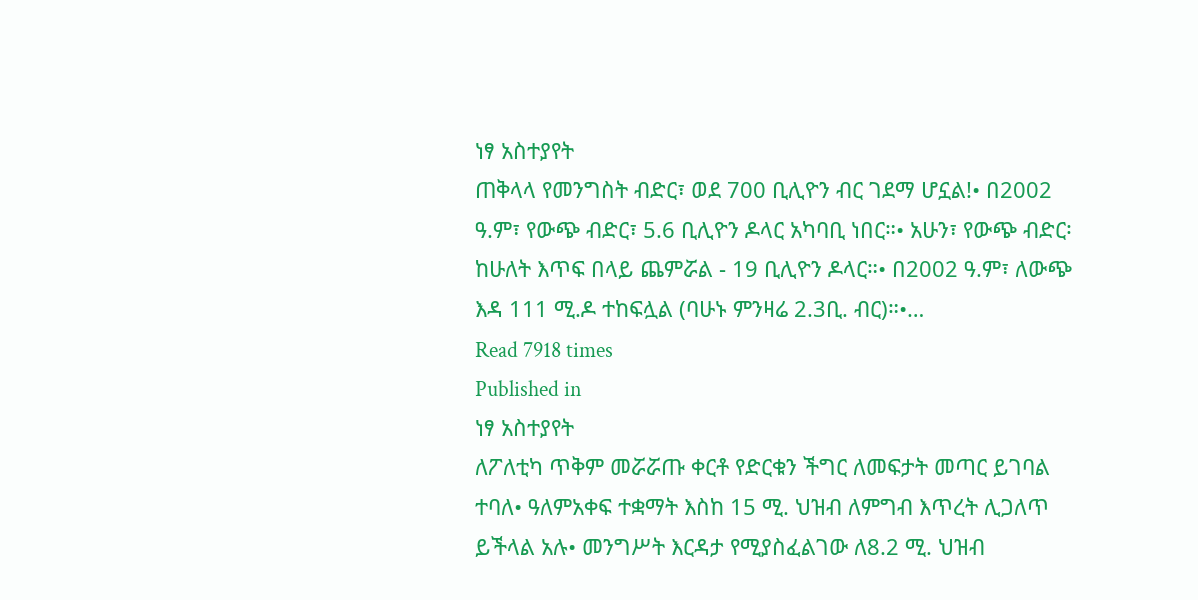ነፃ አስተያየት
ጠቅላላ የመንግስት ብድር፣ ወደ 700 ቢሊዮን ብር ገደማ ሆኗል!• በ2002 ዓ.ም፣ የውጭ ብድር፣ 5.6 ቢሊዮን ዶላር አካባቢ ነበር።• አሁን፣ የውጭ ብድር፡ ከሁለት እጥፍ በላይ ጨምሯል - 19 ቢሊዮን ዶላር።• በ2002 ዓ.ም፣ ለውጭ እዳ 111 ሚ.ዶ ተከፍሏል (ባሁኑ ምንዛሬ 2.3ቢ. ብር)።•…
Read 7918 times
Published in
ነፃ አስተያየት
ለፖለቲካ ጥቅም መሯሯጡ ቀርቶ የድርቁን ችግር ለመፍታት መጣር ይገባል ተባለ• ዓለምአቀፍ ተቋማት እስከ 15 ሚ. ህዝብ ለምግብ እጥረት ሊጋለጥ ይችላል አሉ• መንግሥት እርዳታ የሚያስፈልገው ለ8.2 ሚ. ህዝብ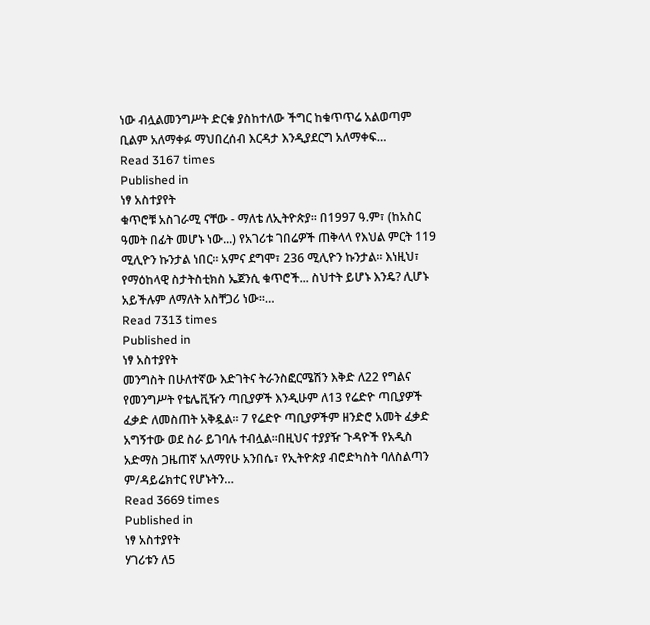ነው ብሏልመንግሥት ድርቁ ያስከተለው ችግር ከቁጥጥሬ አልወጣም ቢልም አለማቀፉ ማህበረሰብ እርዳታ እንዲያደርግ አለማቀፍ…
Read 3167 times
Published in
ነፃ አስተያየት
ቁጥሮቹ አስገራሚ ናቸው - ማለቴ ለኢትዮጵያ። በ1997 ዓ.ም፣ (ከአስር ዓመት በፊት መሆኑ ነው...) የአገሪቱ ገበሬዎች ጠቅላላ የእህል ምርት 119 ሚሊዮን ኩንታል ነበር። አምና ደግሞ፣ 236 ሚሊዮን ኩንታል። እነዚህ፣ የማዕከላዊ ስታትስቲክስ ኤጀንሲ ቁጥሮች... ስህተት ይሆኑ እንዴ? ሊሆኑ አይችሉም ለማለት አስቸጋሪ ነው።…
Read 7313 times
Published in
ነፃ አስተያየት
መንግስት በሁለተኛው እድገትና ትራንስፎርሜሽን እቅድ ለ22 የግልና የመንግሥት የቴሌቪዥን ጣቢያዎች እንዲሁም ለ13 የሬድዮ ጣቢያዎች ፈቃድ ለመስጠት አቅዷል፡፡ 7 የሬድዮ ጣቢያዎችም ዘንድሮ አመት ፈቃድ አግኝተው ወደ ስራ ይገባሉ ተብሏል፡፡በዚህና ተያያዥ ጉዳዮች የአዲስ አድማስ ጋዜጠኛ አለማየሁ አንበሴ፣ የኢትዮጵያ ብሮድካስት ባለስልጣን ም/ዳይሬክተር የሆኑትን…
Read 3669 times
Published in
ነፃ አስተያየት
ሃገሪቱን ለ5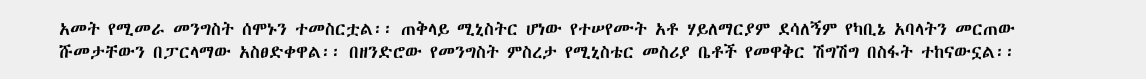አመት የሚመራ መንግስት ሰሞኑን ተመስርቷል፡፡ ጠቅላይ ሚኒስትር ሆነው የተሠየሙት አቶ ሃይለማርያም ደሳለኝም የካቢኔ አባላትን መርጠው ሹመታቸውን በፓርላማው አስፀድቀዋል፡፡ በዘንድሮው የመንግስት ምስረታ የሚኒስቴር መስሪያ ቤቶች የመዋቅር ሽግሽግ በስፋት ተከናውኗል፡፡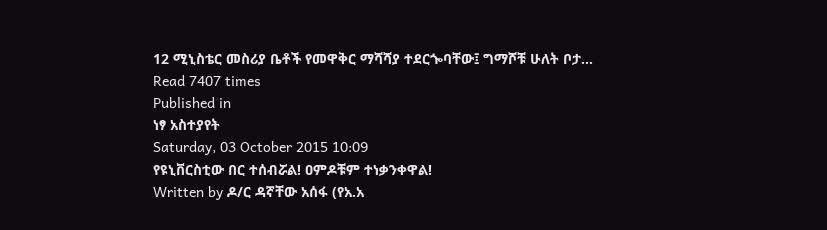12 ሚኒስቴር መስሪያ ቤቶች የመዋቅር ማሻሻያ ተደርጐባቸው፤ ግማሾቹ ሁለት ቦታ…
Read 7407 times
Published in
ነፃ አስተያየት
Saturday, 03 October 2015 10:09
የዩኒቨርስቲው በር ተሰብሯል! ዐምዶቹም ተነቃንቀዋል!
Written by ዶ/ር ዳኛቸው አሰፋ (የአ.አ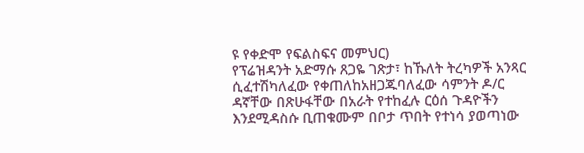ዩ የቀድሞ የፍልስፍና መምህር)
የፕሬዝዳንት አድማሱ ጸጋዬ ገጽታ፣ ከኹለት ትረካዎች አንጻር ሲፈተሽካለፈው የቀጠለከአዘጋጁባለፈው ሳምንት ዶ/ር ዳኛቸው በጽሁፋቸው በአራት የተከፈሉ ርዕሰ ጉዳዮችን እንደሚዳስሱ ቢጠቁሙም በቦታ ጥበት የተነሳ ያወጣነው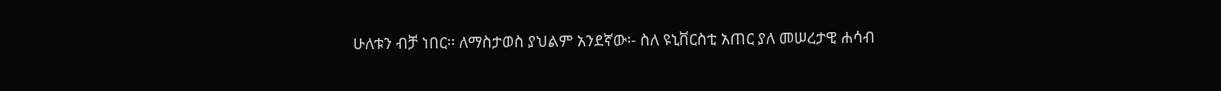ሁለቱን ብቻ ነበር፡፡ ለማስታወስ ያህልም አንደኛው፡- ስለ ዩኒቨርስቲ አጠር ያለ መሠረታዊ ሐሳብ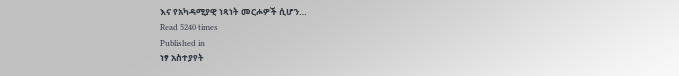እና የአካዳሚያዊ ነጻነት መርሖዎች ሲሆን…
Read 5240 times
Published in
ነፃ አስተያየት